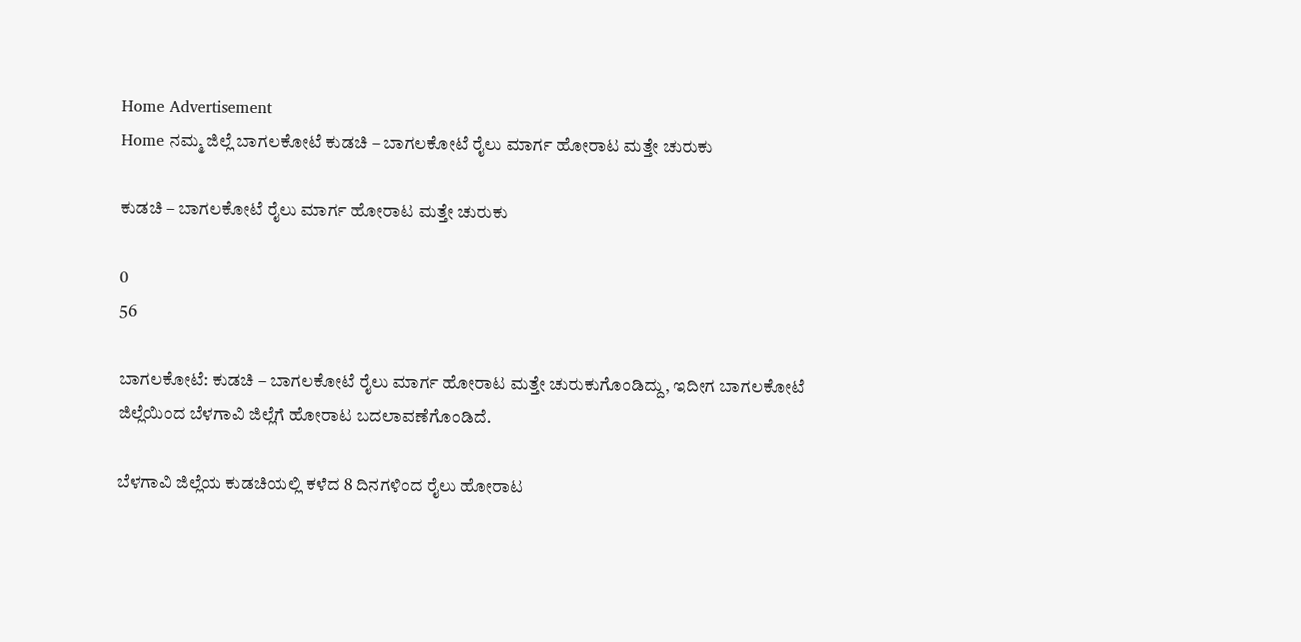Home Advertisement
Home ನಮ್ಮ ಜಿಲ್ಲೆ ಬಾಗಲಕೋಟೆ ಕುಡಚಿ – ಬಾಗಲಕೋಟೆ ರೈಲು ಮಾರ್ಗ ಹೋರಾಟ ಮತ್ತೇ ಚುರುಕು

ಕುಡಚಿ – ಬಾಗಲಕೋಟೆ ರೈಲು ಮಾರ್ಗ ಹೋರಾಟ ಮತ್ತೇ ಚುರುಕು

0
56

ಬಾಗಲಕೋಟೆ: ಕುಡಚಿ – ಬಾಗಲಕೋಟೆ ರೈಲು ಮಾರ್ಗ ಹೋರಾಟ ಮತ್ತೇ ಚುರುಕುಗೊಂಡಿದ್ದು, ಇದೀಗ ಬಾಗಲಕೋಟೆ ಜಿಲ್ಲೆಯಿಂದ ಬೆಳಗಾವಿ ಜಿಲ್ಲೆಗೆ ಹೋರಾಟ ಬದಲಾವಣೆಗೊಂಡಿದೆ.

ಬೆಳಗಾವಿ ಜಿಲ್ಲೆಯ ಕುಡಚಿಯಲ್ಲಿ ಕಳೆದ 8 ದಿನಗಳಿಂದ ರೈಲು ಹೋರಾಟ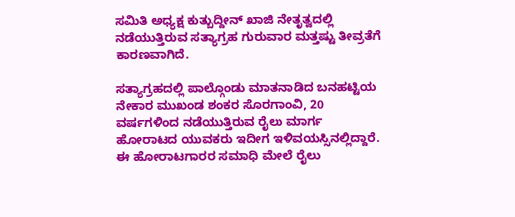ಸಮಿತಿ ಅಧ್ಯಕ್ಷ ಕುತ್ಬುದ್ದೀನ್ ಖಾಜಿ ನೇತೃತ್ವದಲ್ಲಿ ನಡೆಯುತ್ತಿರುವ ಸತ್ಯಾಗ್ರಹ ಗುರುವಾರ ಮತ್ತಷ್ಟು ತೀವ್ರತೆಗೆ ಕಾರಣವಾಗಿದೆ.

ಸತ್ಯಾಗ್ರಹದಲ್ಲಿ ಪಾಲ್ಗೊಂಡು ಮಾತನಾಡಿದ ಬನಹಟ್ಟಿಯ ನೇಕಾರ ಮುಖಂಡ ಶಂಕರ ಸೊರಗಾಂವಿ, 20 ವರ್ಷಗಳಿಂದ ನಡೆಯುತ್ತಿರುವ ರೈಲು ಮಾರ್ಗ ಹೋರಾಟದ ಯುವಕರು ಇದೀಗ ಇಳಿವಯಸ್ಸಿನಲ್ಲಿದ್ದಾರೆ. ಈ ಹೋರಾಟಗಾರರ ಸಮಾಧಿ ಮೇಲೆ ರೈಲು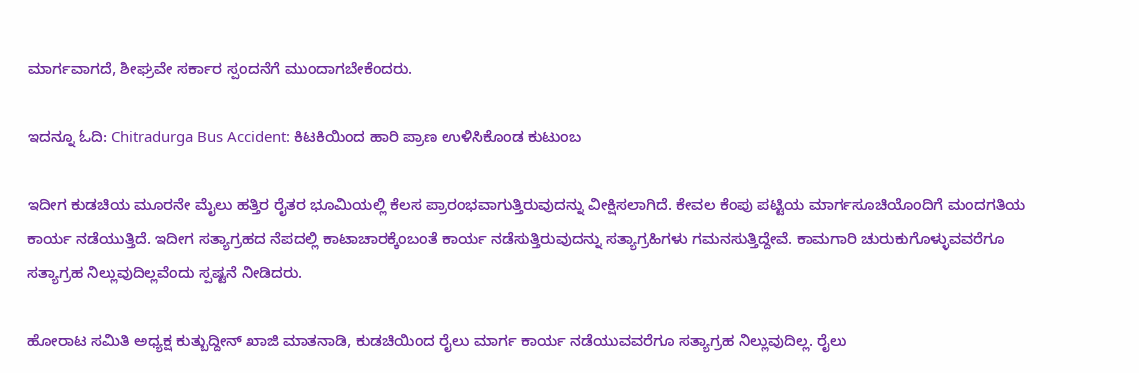ಮಾರ್ಗವಾಗದೆ, ಶೀಘ್ರವೇ ಸರ್ಕಾರ ಸ್ಪಂದನೆಗೆ ಮುಂದಾಗಬೇಕೆಂದರು.

ಇದನ್ನೂ ಓದಿ: Chitradurga Bus Accident: ಕಿಟಕಿಯಿಂದ ಹಾರಿ ಪ್ರಾಣ ಉಳಿಸಿಕೊಂಡ ಕುಟುಂಬ

ಇದೀಗ ಕುಡಚಿಯ ಮೂರನೇ ಮೈಲು ಹತ್ತಿರ ರೈತರ ಭೂಮಿಯಲ್ಲಿ ಕೆಲಸ ಪ್ರಾರಂಭವಾಗುತ್ತಿರುವುದನ್ನು ವೀಕ್ಷಿಸಲಾಗಿದೆ. ಕೇವಲ ಕೆಂಪು ಪಟ್ಟಿಯ ಮಾರ್ಗಸೂಚಿಯೊಂದಿಗೆ ಮಂದಗತಿಯ ಕಾರ್ಯ ನಡೆಯುತ್ತಿದೆ. ಇದೀಗ ಸತ್ಯಾಗ್ರಹದ ನೆಪದಲ್ಲಿ ಕಾಟಾಚಾರಕ್ಕೆಂಬಂತೆ ಕಾರ್ಯ ನಡೆಸುತ್ತಿರುವುದನ್ನು ಸತ್ಯಾಗ್ರಹಿಗಳು ಗಮನಸುತ್ತಿದ್ದೇವೆ. ಕಾಮಗಾರಿ ಚುರುಕುಗೊಳ್ಳುವವರೆಗೂ ಸತ್ಯಾಗ್ರಹ ನಿಲ್ಲುವುದಿಲ್ಲವೆಂದು ಸ್ಪಷ್ಟನೆ ನೀಡಿದರು.

ಹೋರಾಟ ಸಮಿತಿ ಅಧ್ಯಕ್ಷ ಕುತ್ಬುದ್ದೀನ್ ಖಾಜಿ ಮಾತನಾಡಿ, ಕುಡಚಿಯಿಂದ ರೈಲು ಮಾರ್ಗ ಕಾರ್ಯ ನಡೆಯುವವರೆಗೂ ಸತ್ಯಾಗ್ರಹ ನಿಲ್ಲುವುದಿಲ್ಲ. ರೈಲು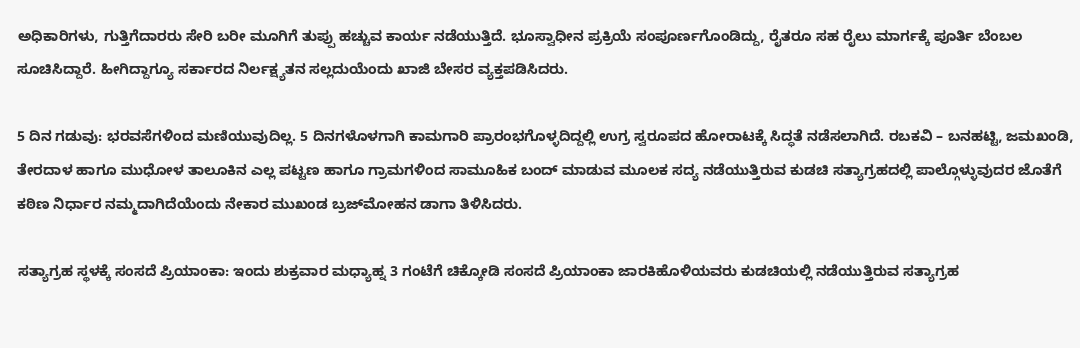ಅಧಿಕಾರಿಗಳು, ಗುತ್ತಿಗೆದಾರರು ಸೇರಿ ಬರೀ ಮೂಗಿಗೆ ತುಪ್ಪು ಹಚ್ಚುವ ಕಾರ್ಯ ನಡೆಯುತ್ತಿದೆ. ಭೂಸ್ವಾಧೀನ ಪ್ರಕ್ರಿಯೆ ಸಂಪೂರ್ಣಗೊಂಡಿದ್ದು, ರೈತರೂ ಸಹ ರೈಲು ಮಾರ್ಗಕ್ಕೆ ಪೂರ್ತಿ ಬೆಂಬಲ ಸೂಚಿಸಿದ್ದಾರೆ. ಹೀಗಿದ್ದಾಗ್ಯೂ ಸರ್ಕಾರದ ನಿರ್ಲಕ್ಷ್ಯತನ ಸಲ್ಲದುಯೆಂದು ಖಾಜಿ ಬೇಸರ ವ್ಯಕ್ತಪಡಿಸಿದರು.

5 ದಿನ ಗಡುವು: ಭರವಸೆಗಳಿಂದ ಮಣಿಯುವುದಿಲ್ಲ. 5 ದಿನಗಳೊಳಗಾಗಿ ಕಾಮಗಾರಿ ಪ್ರಾರಂಭಗೊಳ್ಳದಿದ್ದಲ್ಲಿ ಉಗ್ರ ಸ್ವರೂಪದ ಹೋರಾಟಕ್ಕೆ ಸಿದ್ಧತೆ ನಡೆಸಲಾಗಿದೆ. ರಬಕವಿ – ಬನಹಟ್ಟಿ, ಜಮಖಂಡಿ, ತೇರದಾಳ ಹಾಗೂ ಮುಧೋಳ ತಾಲೂಕಿನ ಎಲ್ಲ ಪಟ್ಟಣ ಹಾಗೂ ಗ್ರಾಮಗಳಿಂದ ಸಾಮೂಹಿಕ ಬಂದ್ ಮಾಡುವ ಮೂಲಕ ಸದ್ಯ ನಡೆಯುತ್ತಿರುವ ಕುಡಚಿ ಸತ್ಯಾಗ್ರಹದಲ್ಲಿ ಪಾಲ್ಗೊಳ್ಳುವುದರ ಜೊತೆಗೆ ಕಠಿಣ ನಿರ್ಧಾರ ನಮ್ಮದಾಗಿದೆಯೆಂದು ನೇಕಾರ ಮುಖಂಡ ಬ್ರಜ್‌ಮೋಹನ ಡಾಗಾ ತಿಳಿಸಿದರು.

ಸತ್ಯಾಗ್ರಹ ಸ್ಥಳಕ್ಕೆ ಸಂಸದೆ ಪ್ರಿಯಾಂಕಾ: ಇಂದು ಶುಕ್ರವಾರ ಮಧ್ಯಾಹ್ನ 3 ಗಂಟೆಗೆ ಚಿಕ್ಕೋಡಿ ಸಂಸದೆ ಪ್ರಿಯಾಂಕಾ ಜಾರಕಿಹೊಳಿಯವರು ಕುಡಚಿಯಲ್ಲಿ ನಡೆಯುತ್ತಿರುವ ಸತ್ಯಾಗ್ರಹ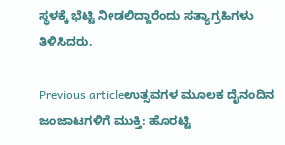ಸ್ಥಳಕ್ಕೆ ಭೆಟ್ಟಿ ನೀಡಲಿದ್ದಾರೆಂದು ಸತ್ಯಾಗ್ರಹಿಗಳು ತಿಳಿಸಿದರು.

Previous articleಉತ್ಸವಗಳ ಮೂಲಕ ದೈನಂದಿನ ಜಂಜಾಟಗಳಿಗೆ ಮುಕ್ತಿ: ಹೊರಟ್ಟಿ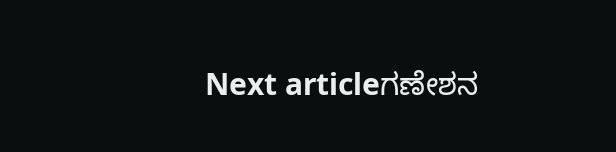Next articleಗಣೇಶನ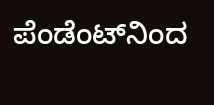ಪೆಂಡೆಂಟ್‌ನಿಂದ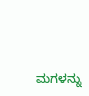ಮಗಳನ್ನು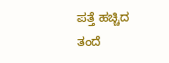ಪತ್ತೆ ಹಚ್ಚಿದ ತಂದೆ